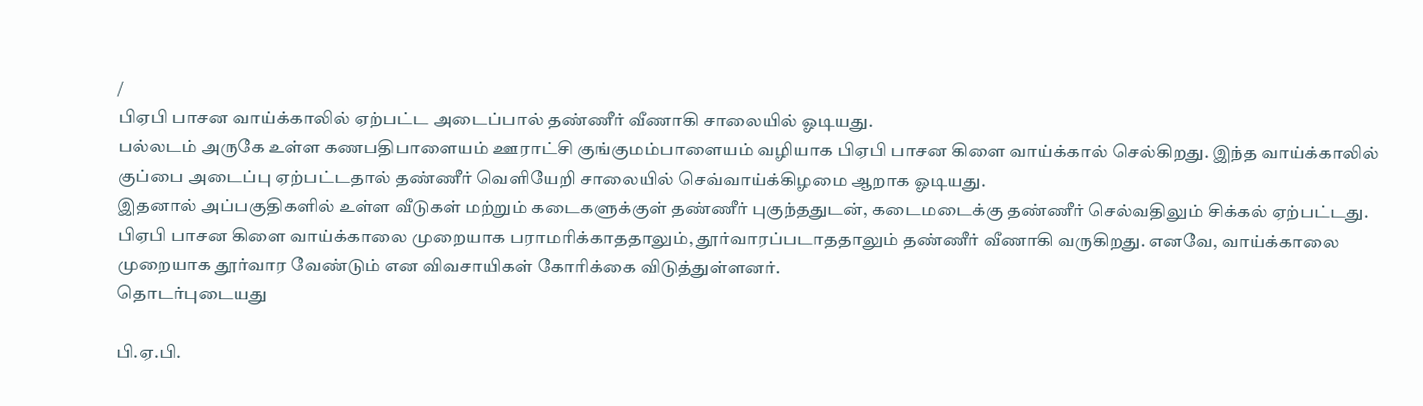/
பிஏபி பாசன வாய்க்காலில் ஏற்பட்ட அடைப்பால் தண்ணீர் வீணாகி சாலையில் ஓடியது.
பல்லடம் அருகே உள்ள கணபதிபாளையம் ஊராட்சி குங்குமம்பாளையம் வழியாக பிஏபி பாசன கிளை வாய்க்கால் செல்கிறது. இந்த வாய்க்காலில் குப்பை அடைப்பு ஏற்பட்டதால் தண்ணீர் வெளியேறி சாலையில் செவ்வாய்க்கிழமை ஆறாக ஓடியது.
இதனால் அப்பகுதிகளில் உள்ள வீடுகள் மற்றும் கடைகளுக்குள் தண்ணீர் புகுந்ததுடன், கடைமடைக்கு தண்ணீர் செல்வதிலும் சிக்கல் ஏற்பட்டது.
பிஏபி பாசன கிளை வாய்க்காலை முறையாக பராமரிக்காததாலும், தூர்வாரப்படாததாலும் தண்ணீர் வீணாகி வருகிறது. எனவே, வாய்க்காலை முறையாக தூர்வார வேண்டும் என விவசாயிகள் கோரிக்கை விடுத்துள்ளனர்.
தொடர்புடையது

பி.ஏ.பி.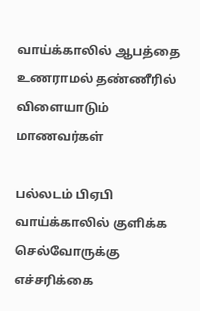வாய்க்காலில் ஆபத்தை உணராமல் தண்ணீரில் விளையாடும் மாணவர்கள்

பல்லடம் பிஏபி வாய்க்காலில் குளிக்க செல்வோருக்கு எச்சரிக்கை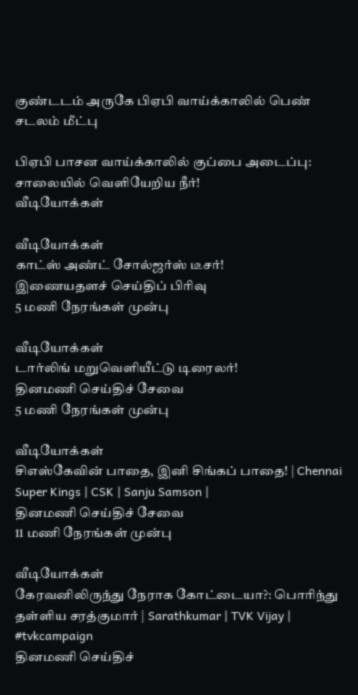குண்டடம் அருகே பிஏபி வாய்க்காலில் பெண் சடலம் மீட்பு

பிஏபி பாசன வாய்க்காலில் குப்பை அடைப்பு: சாலையில் வெளியேறிய நீர்!
வீடியோக்கள்

வீடியோக்கள்
காட்ஸ் அண்ட் சோல்ஜர்ஸ் டீசர்!
இணையதளச் செய்திப் பிரிவு
5 மணி நேரங்கள் முன்பு

வீடியோக்கள்
டார்லிங் மறுவெளியீட்டு டிரைலர்!
தினமணி செய்திச் சேவை
5 மணி நேரங்கள் முன்பு

வீடியோக்கள்
சிஎஸ்கேவின் பாதை, இனி சிங்கப் பாதை! | Chennai Super Kings | CSK | Sanju Samson |
தினமணி செய்திச் சேவை
11 மணி நேரங்கள் முன்பு

வீடியோக்கள்
கேரவனிலிருந்து நேராக கோட்டையா?: பொரிந்து தள்ளிய சரத்குமார் | Sarathkumar | TVK Vijay | #tvkcampaign
தினமணி செய்திச்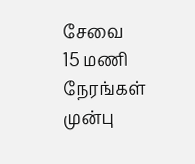சேவை
15 மணி நேரங்கள் முன்பு